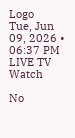Logo
Tue, Jun 09, 2026 • 06:37 PM
LIVE TV
Watch

No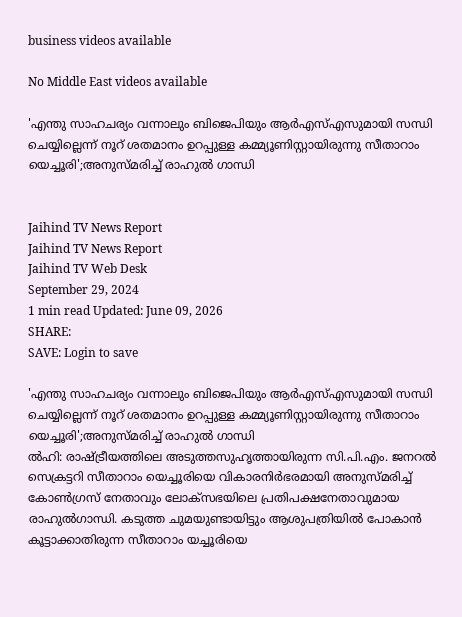business videos available

No Middle East videos available

'എന്തു സാഹചര്യം വന്നാലും ബിജെപിയും ആര്‍എസ്എസുമായി സന്ധി ചെയ്യില്ലെന്ന് നൂറ് ശതമാനം ഉറപ്പുള്ള കമ്മ്യൂണിസ്റ്റായിരുന്നു സീതാറാം യെച്ചൂരി';അനുസ്മരിച്ച് രാഹുല്‍ ഗാന്ധി


Jaihind TV News Report
Jaihind TV News Report
Jaihind TV Web Desk
September 29, 2024
1 min read Updated: June 09, 2026
SHARE:
SAVE: Login to save

'എന്തു സാഹചര്യം വന്നാലും ബിജെപിയും ആര്‍എസ്എസുമായി സന്ധി ചെയ്യില്ലെന്ന് നൂറ് ശതമാനം ഉറപ്പുള്ള കമ്മ്യൂണിസ്റ്റായിരുന്നു സീതാറാം യെച്ചൂരി';അനുസ്മരിച്ച് രാഹുല്‍ ഗാന്ധി
ല്‍ഹി: രാഷ്ട്രീയത്തിലെ അടുത്തസുഹൃത്തായിരുന്ന സി.പി.എം. ജനറല്‍ സെക്രട്ടറി സീതാറാം യെച്ചൂരിയെ വികാരനിര്‍ഭരമായി അനുസ്മരിച്ച് കോണ്‍ഗ്രസ് നേതാവും ലോക്സഭയിലെ പ്രതിപക്ഷനേതാവുമായ രാഹുല്‍ഗാന്ധി. കടുത്ത ചുമയുണ്ടായിട്ടും ആശുപത്രിയില്‍ പോകാന്‍ കൂട്ടാക്കാതിരുന്ന സീതാറാം യച്ചൂരിയെ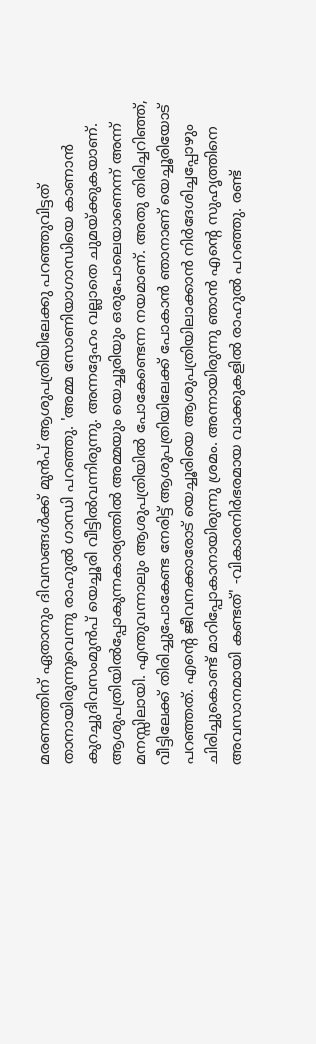മരണത്തിന് ഏതാനും ദിവസങ്ങള്‍ക്ക് മുന്‍പ് ആശുപത്രിയിലേക്കു പറഞ്ഞുവിട്ടത് താനായിരുന്നുവെന്നു രാഹുല്‍ ഗാന്ധി പറഞ്ഞു. 'അമ്മ സോണിയാഗാന്ധിയെ കാണാന്‍ കുറച്ചുദിവസംമുന്‍പ് യെച്ചൂരി വീട്ടില്‍വന്നിരുന്നു. അന്നദ്ദേഹം വല്ലാതെ ചുമയ്ക്കുകയാണ്. ആശുപത്രിയില്‍പ്പോകുന്നകാര്യത്തില്‍ അമ്മയും യെച്ചൂരിയും ഒരുപോലെയാണെന്ന് അന്ന് മനസ്സിലായി. എന്തുവന്നാലും ആശുപത്രിയില്‍ പോകേണ്ടെന്ന നയമാണ്. അതു തിരിച്ചറിഞ്ഞ്, വീട്ടിലേക്ക് തിരിച്ചുപോകേണ്ട നേരിട്ട് ആശുപത്രിയിലേക്ക് പോകാന്‍ ഞാനാണ് യെച്ചൂരിയോട് പറഞ്ഞത്. എന്റെ ജീവനക്കാരോട് യെച്ചൂരിയെ ആശുപത്രിയിലാക്കാന്‍ നിര്‍ദേശിച്ചപ്പോഴും ചിരിച്ചുകൊണ്ട് മാറിപ്പോകാനായിരുന്നു ശ്രമം. അന്നായിരുന്നു ഞാന്‍ എന്റെ സുഹൃത്തിനെ അവസാനമായി കണ്ടത്' -വികാരനിര്‍ഭരമായ വാക്കുകളില്‍ രാഹുല്‍ പറഞ്ഞു. രണ്ട്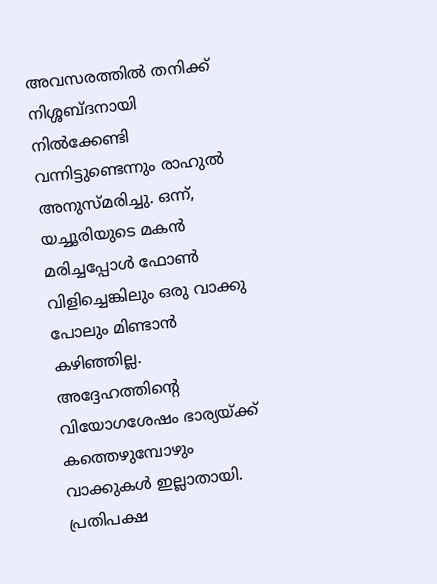അവസരത്തില്‍ തനിക്ക് നിശ്ശബ്ദനായി നില്‍ക്കേണ്ടി വന്നിട്ടുണ്ടെന്നും രാഹുല്‍ അനുസ്മരിച്ചു. ഒന്ന്, യച്ചൂരിയുടെ മകന്‍ മരിച്ചപ്പോള്‍ ഫോണ്‍ വിളിച്ചെങ്കിലും ഒരു വാക്കു പോലും മിണ്ടാന്‍ കഴിഞ്ഞില്ല. അദ്ദേഹത്തിന്റെ വിയോഗശേഷം ഭാര്യയ്ക്ക് കത്തെഴുമ്പോഴും വാക്കുകള്‍ ഇല്ലാതായി. പ്രതിപക്ഷ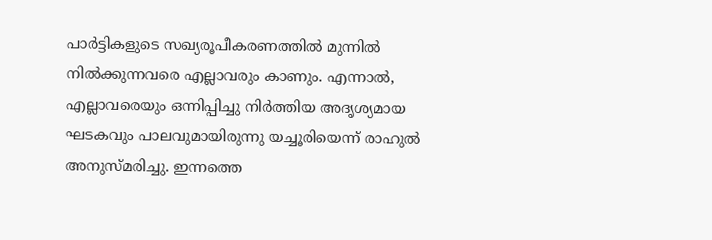പാര്‍ട്ടികളുടെ സഖ്യരൂപീകരണത്തില്‍ മുന്നില്‍ നില്‍ക്കുന്നവരെ എല്ലാവരും കാണും. എന്നാല്‍, എല്ലാവരെയും ഒന്നിപ്പിച്ചു നിര്‍ത്തിയ അദൃശ്യമായ ഘടകവും പാലവുമായിരുന്നു യച്ചൂരിയെന്ന് രാഹുല്‍ അനുസ്മരിച്ചു. ഇന്നത്തെ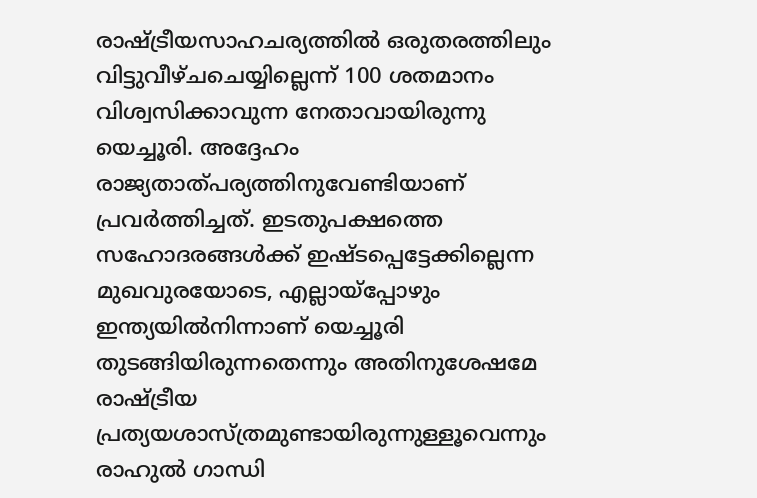രാഷ്ട്രീയസാഹചര്യത്തില്‍ ഒരുതരത്തിലും വിട്ടുവീഴ്ചചെയ്യില്ലെന്ന് 100 ശതമാനം വിശ്വസിക്കാവുന്ന നേതാവായിരുന്നു യെച്ചൂരി. അദ്ദേഹം രാജ്യതാത്പര്യത്തിനുവേണ്ടിയാണ് പ്രവര്‍ത്തിച്ചത്. ഇടതുപക്ഷത്തെ സഹോദരങ്ങള്‍ക്ക് ഇഷ്ടപ്പെട്ടേക്കില്ലെന്ന മുഖവുരയോടെ, എല്ലായ്പ്പോഴും ഇന്ത്യയില്‍നിന്നാണ് യെച്ചൂരി തുടങ്ങിയിരുന്നതെന്നും അതിനുശേഷമേ രാഷ്ട്രീയ പ്രത്യയശാസ്ത്രമുണ്ടായിരുന്നുള്ളൂവെന്നും രാഹുല്‍ ഗാന്ധി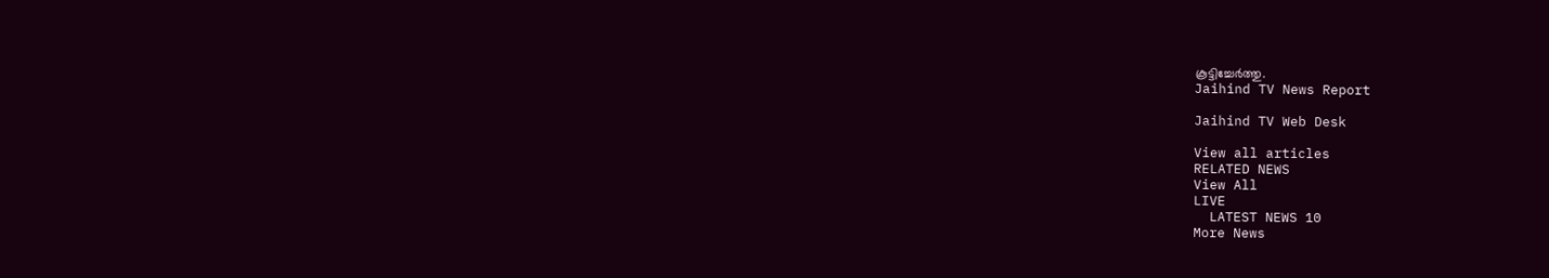കൂട്ടിച്ചേര്‍ത്തു.
Jaihind TV News Report

Jaihind TV Web Desk

View all articles
RELATED NEWS
View All
LIVE
  LATEST NEWS 10
More News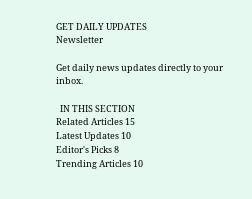GET DAILY UPDATES
Newsletter

Get daily news updates directly to your inbox.

  IN THIS SECTION
Related Articles 15
Latest Updates 10
Editor's Picks 8
Trending Articles 10